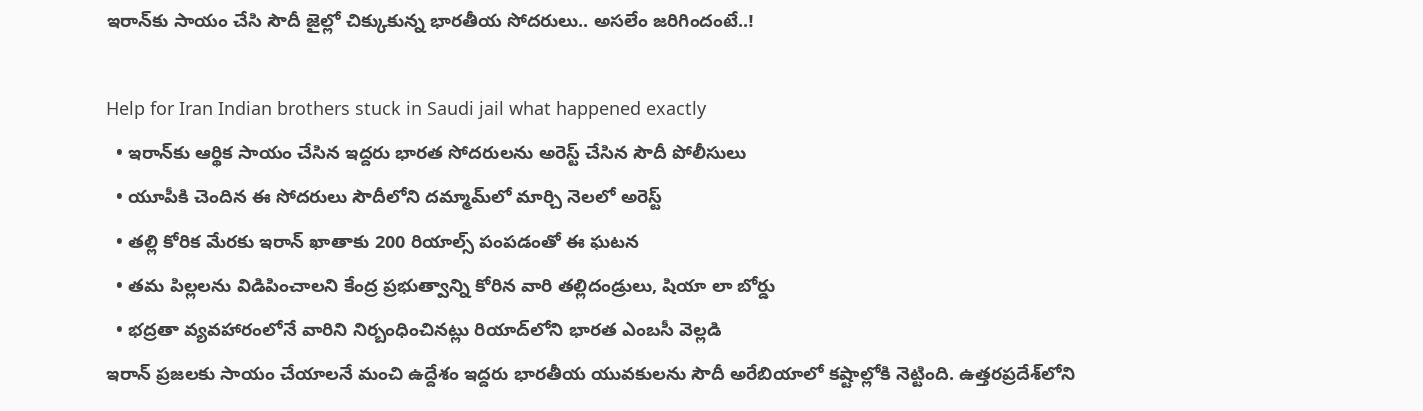ఇరాన్‌కు సాయం చేసి సౌదీ జైల్లో చిక్కుకున్న భారతీయ సోదరులు.. అసలేం జరిగిందంటే..!

Help for Iran Indian brothers stuck in Saudi jail what happened exactly
  • ఇరాన్‌కు ఆర్థిక సాయం చేసిన ఇద్దరు భారత సోదరులను అరెస్ట్ చేసిన సౌదీ పోలీసులు
  • యూపీకి చెందిన ఈ సోదరులు సౌదీలోని దమ్మామ్‌లో మార్చి నెలలో అరెస్ట్‌
  • తల్లి కోరిక మేరకు ఇరాన్ ఖాతాకు 200 రియాల్స్ పంపడంతో ఈ ఘటన
  • తమ పిల్లలను విడిపించాలని కేంద్ర ప్రభుత్వాన్ని కోరిన‌ వారి తల్లిదండ్రులు, షియా లా బోర్డు
  • భద్రతా వ్యవహారంలోనే వారిని నిర్బంధించినట్లు రియాద్‌లోని భారత ఎంబసీ వెల్లడి
ఇరాన్ ప్రజలకు సాయం చేయాలనే మంచి ఉద్దేశం ఇద్దరు భారతీయ యువకులను సౌదీ అరేబియాలో కష్టాల్లోకి నెట్టింది. ఉత్తరప్రదేశ్‌లోని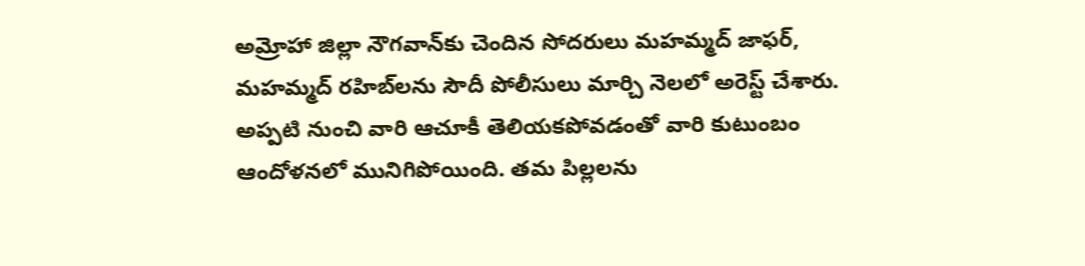అమ్రోహా జిల్లా నౌగవాన్‌కు చెందిన సోదరులు మహమ్మద్ జాఫర్, మహమ్మద్ రహిబ్‌లను సౌదీ పోలీసులు మార్చి నెలలో అరెస్ట్ చేశారు. అప్పటి నుంచి వారి ఆచూకీ తెలియకపోవడంతో వారి కుటుంబం ఆందోళనలో మునిగిపోయింది. తమ పిల్లలను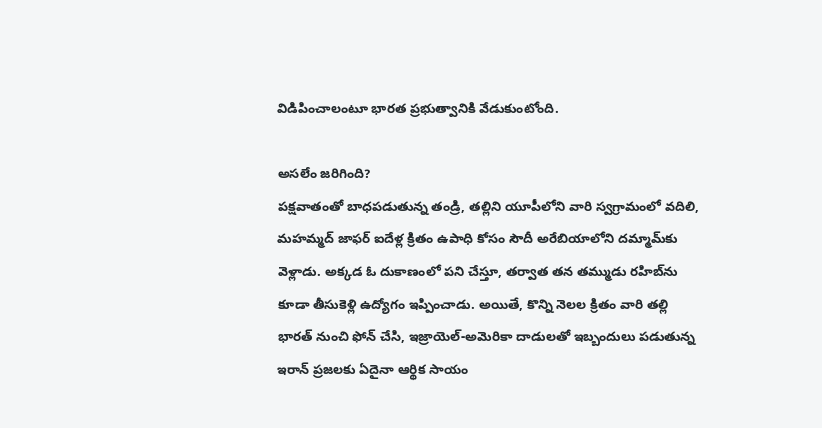విడిపించాలంటూ భారత ప్రభుత్వానికి వేడుకుంటోంది.

అసలేం జరిగింది?
పక్షవాతంతో బాధపడుతున్న తండ్రి, తల్లిని యూపీలోని వారి స్వగ్రామంలో వదిలి, మహమ్మద్ జాఫర్ ఐదేళ్ల క్రితం ఉపాధి కోసం సౌదీ అరేబియాలోని దమ్మామ్‌కు వెళ్లాడు. అక్కడ ఓ దుకాణంలో పని చేస్తూ, తర్వాత తన తమ్ముడు రహిబ్‌ను కూడా తీసుకెళ్లి ఉద్యోగం ఇప్పించాడు. అయితే, కొన్ని నెలల క్రితం వారి తల్లి భారత్‌ నుంచి ఫోన్ చేసి, ఇజ్రాయెల్-అమెరికా దాడులతో ఇబ్బందులు పడుతున్న ఇరాన్ ప్రజలకు ఏదైనా ఆర్థిక సాయం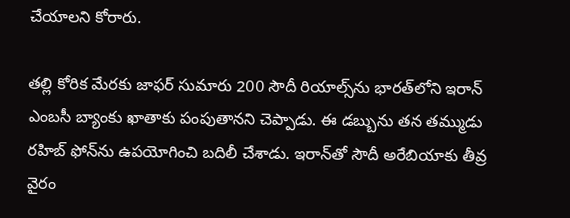చేయాలని కోరారు.

తల్లి కోరిక మేరకు జాఫర్ సుమారు 200 సౌదీ రియాల్స్‌ను భారత్‌లోని ఇరాన్ ఎంబసీ బ్యాంకు ఖాతాకు పంపుతానని చెప్పాడు. ఈ డబ్బును తన తమ్ముడు రహిబ్ ఫోన్‌ను ఉపయోగించి బదిలీ చేశాడు. ఇరాన్‌తో సౌదీ అరేబియాకు తీవ్ర వైరం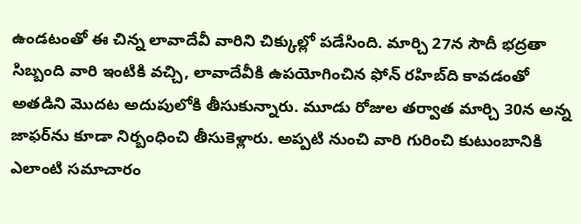ఉండటంతో ఈ చిన్న లావాదేవీ వారిని చిక్కుల్లో పడేసింది. మార్చి 27న సౌదీ భద్రతా సిబ్బంది వారి ఇంటికి వచ్చి, లావాదేవీకి ఉపయోగించిన ఫోన్ రహిబ్‌ది కావడంతో అతడిని మొదట అదుపులోకి తీసుకున్నారు. మూడు రోజుల తర్వాత మార్చి 30న అన్న జాఫర్‌ను కూడా నిర్బంధించి తీసుకెళ్లారు. అప్పటి నుంచి వారి గురించి కుటుంబానికి ఎలాంటి సమాచారం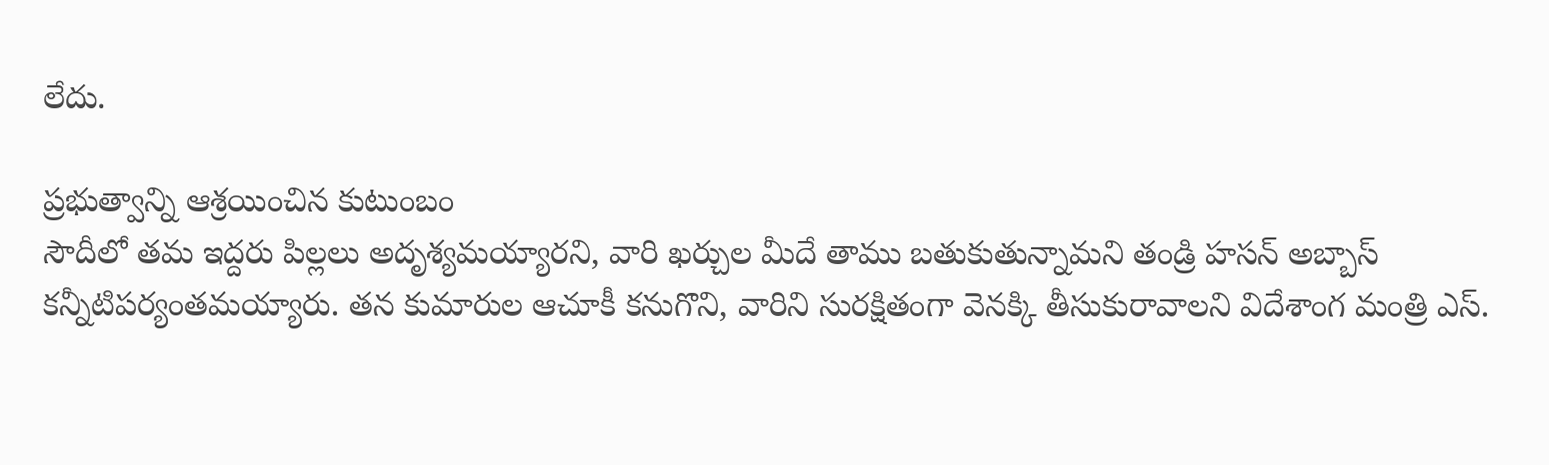లేదు.

ప్రభుత్వాన్ని ఆశ్రయించిన కుటుంబం
సౌదీలో తమ ఇద్దరు పిల్లలు అదృశ్యమయ్యారని, వారి ఖర్చుల మీదే తాము బతుకుతున్నామని తండ్రి హసన్ అబ్బాస్ కన్నీటిపర్యంతమయ్యారు. తన కుమారుల ఆచూకీ కనుగొని, వారిని సురక్షితంగా వెనక్కి తీసుకురావాలని విదేశాంగ మంత్రి ఎస్.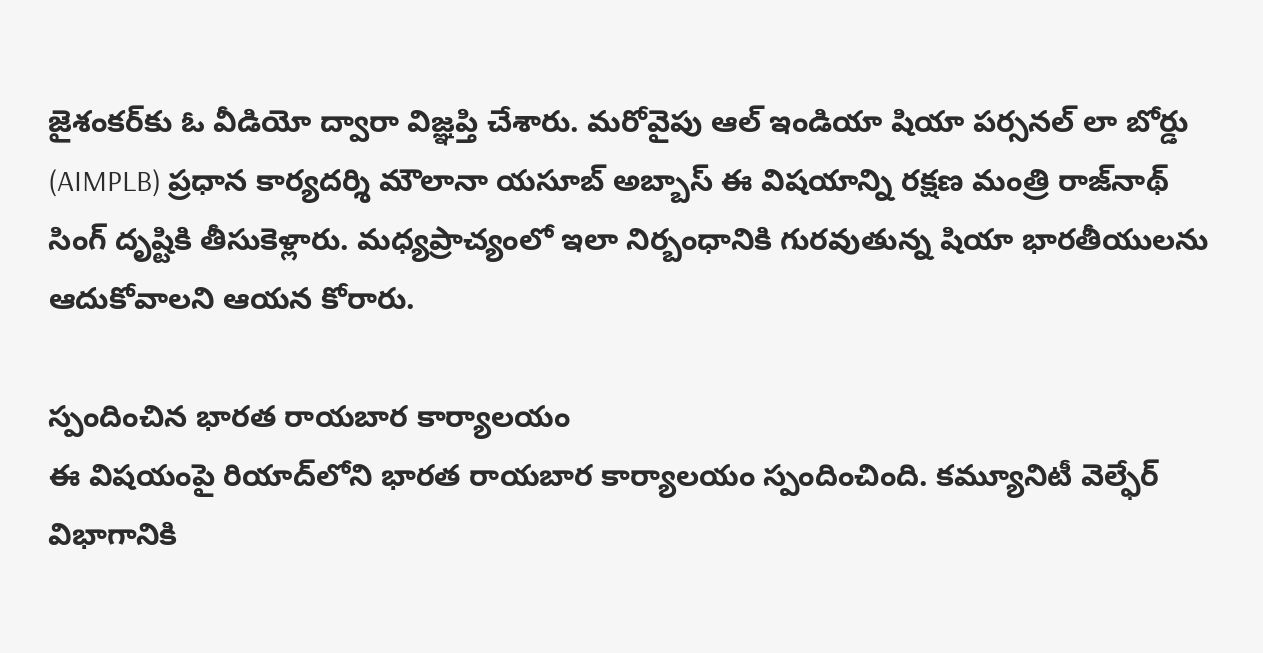జైశంకర్‌కు ఓ వీడియో ద్వారా విజ్ఞప్తి చేశారు. మరోవైపు ఆల్ ఇండియా షియా పర్సనల్ లా బోర్డు (AIMPLB) ప్రధాన కార్యదర్శి మౌలానా యసూబ్ అబ్బాస్ ఈ విషయాన్ని రక్షణ మంత్రి రాజ్‌నాథ్ సింగ్‌ దృష్టికి తీసుకెళ్లారు. మధ్యప్రాచ్యంలో ఇలా నిర్బంధానికి గురవుతున్న షియా భారతీయులను ఆదుకోవాలని ఆయన కోరారు.

స్పందించిన భారత రాయబార కార్యాలయం
ఈ విషయంపై రియాద్‌లోని భారత రాయబార కార్యాలయం స్పందించింది. కమ్యూనిటీ వెల్ఫేర్ విభాగానికి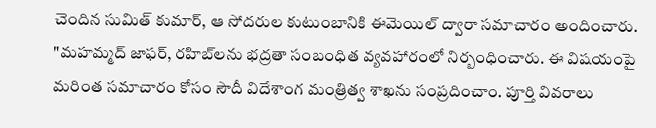చెందిన సుమిత్ కుమార్, ఆ సోదరుల కుటుంబానికి ఈమెయిల్ ద్వారా సమాచారం అందించారు. "మహమ్మద్ జాఫర్, రహిబ్‌లను భద్రతా సంబంధిత వ్యవహారంలో నిర్బంధించారు. ఈ విషయంపై మరింత సమాచారం కోసం సౌదీ విదేశాంగ మంత్రిత్వ శాఖను సంప్రదించాం. పూర్తి వివరాలు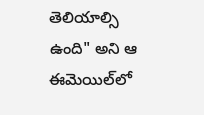తెలియాల్సి ఉంది" అని ఆ ఈమెయిల్‌లో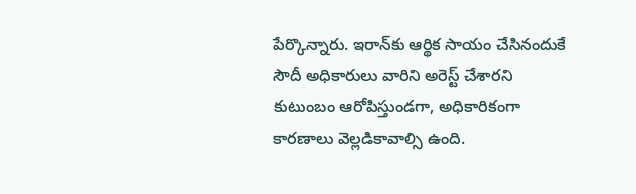పేర్కొన్నారు. ఇరాన్‌కు ఆర్థిక సాయం చేసినందుకే సౌదీ అధికారులు వారిని అరెస్ట్ చేశారని కుటుంబం ఆరోపిస్తుండగా, అధికారికంగా కారణాలు వెల్లడికావాల్సి ఉంది.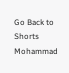Go Back to Shorts
Mohammad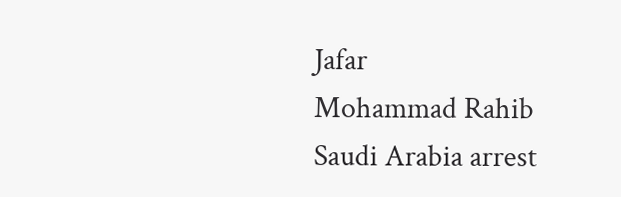Jafar
Mohammad Rahib
Saudi Arabia arrest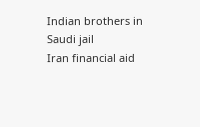Indian brothers in Saudi jail
Iran financial aid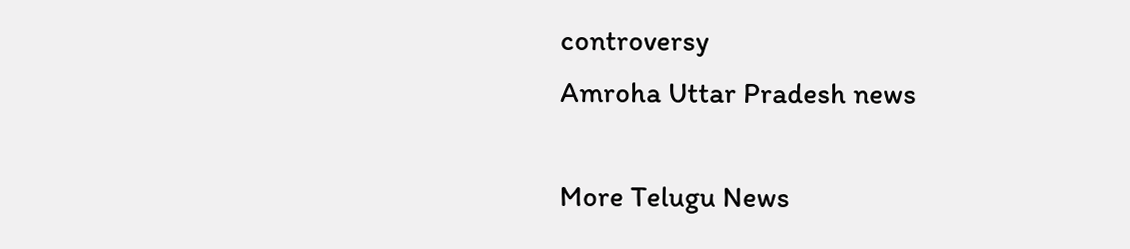controversy
Amroha Uttar Pradesh news

More Telugu News